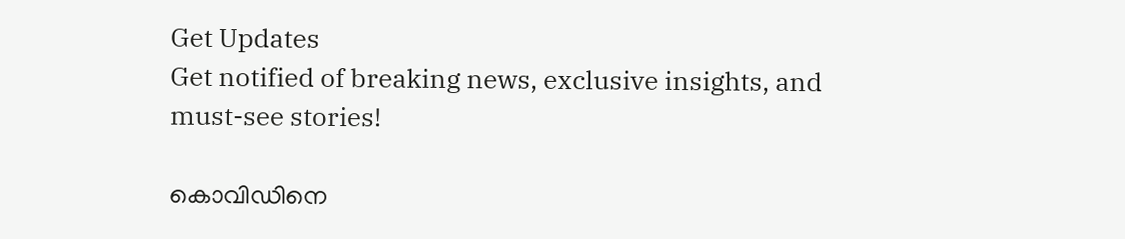Get Updates
Get notified of breaking news, exclusive insights, and must-see stories!

കൊവിഡിനെ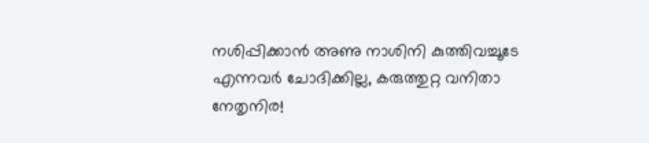നശിപ്പിക്കാൻ അണു നാശിനി കുത്തിവച്ചൂടേ എന്നവർ ചോദിക്കില്ല, കരുത്തുറ്റ വനിതാ നേതൃനിര!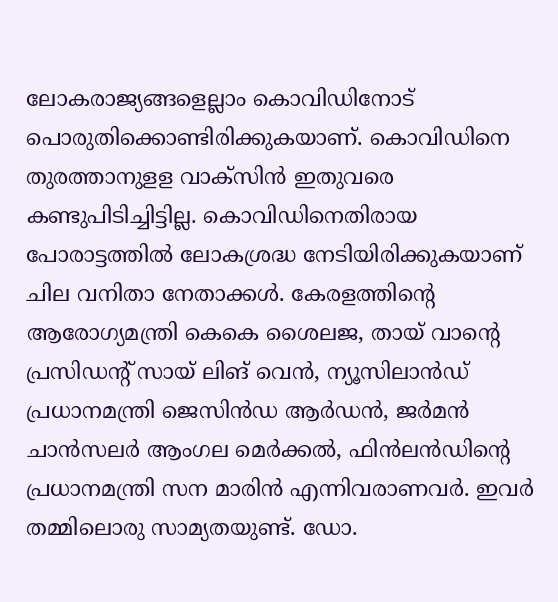ലോകരാജ്യങ്ങളെല്ലാം കൊവിഡിനോട് പൊരുതിക്കൊണ്ടിരിക്കുകയാണ്. കൊവിഡിനെ തുരത്താനുളള വാക്‌സിന്‍ ഇതുവരെ കണ്ടുപിടിച്ചിട്ടില്ല. കൊവിഡിനെതിരായ പോരാട്ടത്തില്‍ ലോകശ്രദ്ധ നേടിയിരിക്കുകയാണ് ചില വനിതാ നേതാക്കള്‍. കേരളത്തിന്റെ ആരോഗ്യമന്ത്രി കെകെ ശൈലജ, തായ് വാൻ്റെ പ്രസിഡൻ്റ് സായ് ലിങ് വെൻ, ന്യൂസിലാൻഡ് പ്രധാനമന്ത്രി ജെസിൻഡ ആർഡൻ, ജർമൻ ചാൻസലർ ആംഗല മെർക്കൽ, ഫിൻലൻഡിൻ്റെ പ്രധാനമന്ത്രി സന മാരിൻ എന്നിവരാണവർ. ഇവർ തമ്മിലൊരു സാമ്യതയുണ്ട്. ഡോ.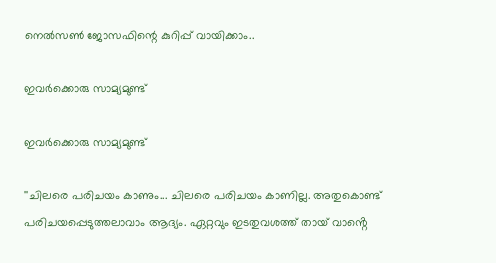നെൽസൺ ജോസഫിന്റെ കുറിപ്പ് വായിക്കാം..

ഇവർക്കൊരു സാമ്യമുണ്ട്

ഇവർക്കൊരു സാമ്യമുണ്ട്

''ചിലരെ പരിചയം കാണും... ചിലരെ പരിചയം കാണില്ല. അതുകൊണ്ട് പരിചയപ്പെടുത്തലാവാം ആദ്യം. ഏറ്റവും ഇടതുവശത്ത് തായ് വാൻ്റെ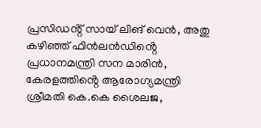പ്രസിഡൻ്റ് സായ് ലിങ് വെൻ, അതു കഴിഞ്ഞ് ഫിൻലൻഡിൻ്റെ പ്രധാനമന്ത്രി സന മാരിൻ, കേരളത്തിൻ്റെ ആരോഗ്യമന്ത്രി ശ്രീമതി കെ.കെ ശൈലജ,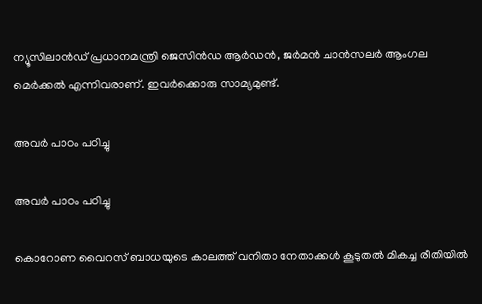ന്യൂസിലാൻഡ് പ്രധാനമന്ത്രി ജെസിൻഡ ആർഡൻ, ജർമൻ ചാൻസലർ ആംഗല മെർക്കൽ എന്നിവരാണ്. ഇവർക്കൊരു സാമ്യമുണ്ട്.

അവർ പാഠം പഠിച്ചു

അവർ പാഠം പഠിച്ചു

കൊറോണ വൈറസ് ബാധയുടെ കാലത്ത് വനിതാ നേതാക്കൾ കൂടുതൽ മികച്ച രീതിയിൽ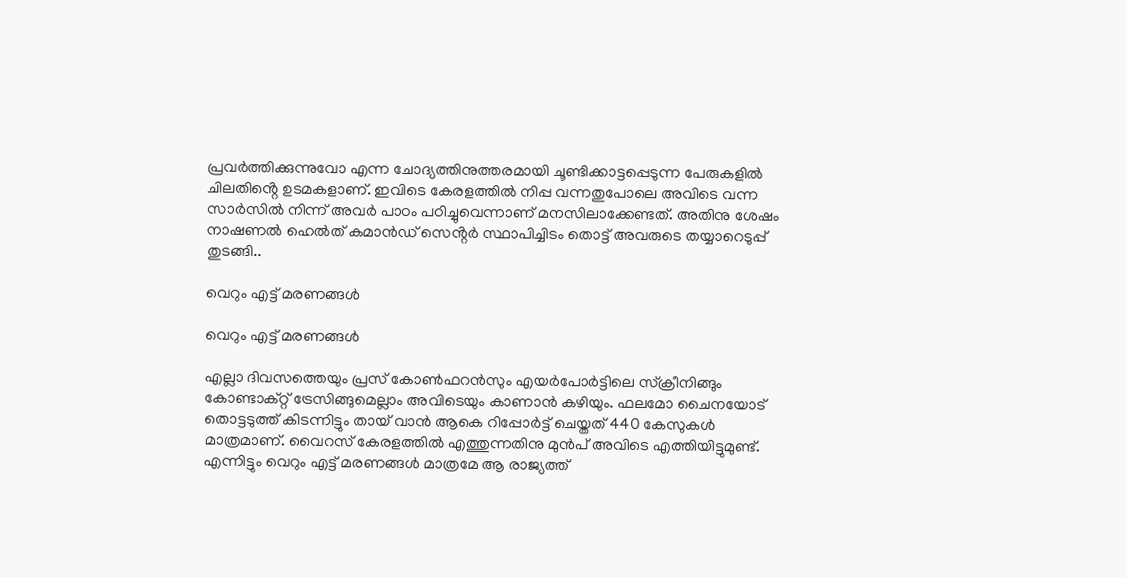പ്രവർത്തിക്കുന്നുവോ എന്ന ചോദ്യത്തിനുത്തരമായി ചൂണ്ടിക്കാട്ടപ്പെടുന്ന പേരുകളിൽ ചിലതിൻ്റെ ഉടമകളാണ്. ഇവിടെ കേരളത്തിൽ നിപ്പ വന്നതുപോലെ അവിടെ വന്ന സാർസിൽ നിന്ന് അവർ പാഠം പഠിച്ചുവെന്നാണ് മനസിലാക്കേണ്ടത്. അതിനു ശേഷം നാഷണൽ ഹെൽത് കമാൻഡ് സെൻ്റർ സ്ഥാപിച്ചിടം തൊട്ട് അവരുടെ തയ്യാറെടുപ്പ് തുടങ്ങി..

വെറും എട്ട് മരണങ്ങൾ

വെറും എട്ട് മരണങ്ങൾ

എല്ലാ ദിവസത്തെയും പ്രസ് കോൺഫറൻസും എയർപോർട്ടിലെ സ്ക്രീനിങ്ങും കോണ്ടാക്റ്റ് ട്രേസിങ്ങുമെല്ലാം അവിടെയും കാണാൻ കഴിയും. ഫലമോ ചൈനയോട് തൊട്ടടുത്ത് കിടന്നിട്ടും തായ് വാൻ ആകെ റിപ്പോർട്ട് ചെയ്തത് 440 കേസുകൾ മാത്രമാണ്. വൈറസ് കേരളത്തിൽ എത്തുന്നതിനു മുൻപ് അവിടെ എത്തിയിട്ടുമുണ്ട്. എന്നിട്ടും വെറും എട്ട് മരണങ്ങൾ മാത്രമേ ആ രാജ്യത്ത്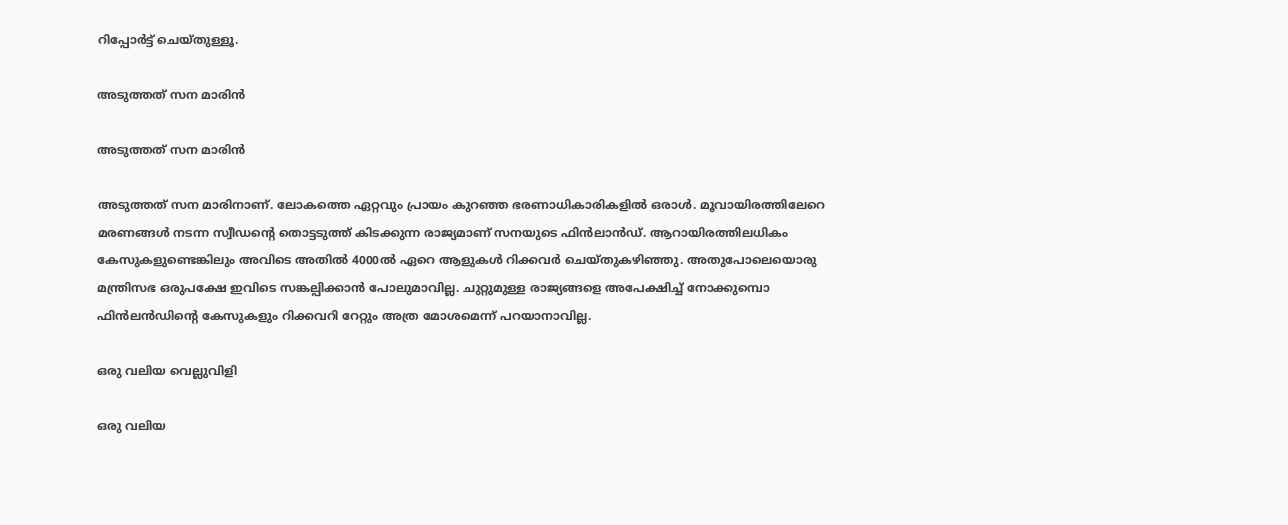റിപ്പോർട്ട് ചെയ്തുള്ളൂ.

അടുത്തത് സന മാരിൻ

അടുത്തത് സന മാരിൻ

അടുത്തത് സന മാരിനാണ്. ലോകത്തെ ഏറ്റവും പ്രായം കുറഞ്ഞ ഭരണാധികാരികളിൽ ഒരാൾ. മൂവായിരത്തിലേറെ മരണങ്ങൾ നടന്ന സ്വീഡൻ്റെ തൊട്ടടുത്ത് കിടക്കുന്ന രാജ്യമാണ് സനയുടെ ഫിൻലാൻഡ്. ആറായിരത്തിലധികം കേസുകളുണ്ടെങ്കിലും അവിടെ അതിൽ 4000ൽ ഏറെ ആളുകൾ റിക്കവർ ചെയ്തുകഴിഞ്ഞു. അതുപോലെയൊരു മന്ത്രിസഭ ഒരുപക്ഷേ ഇവിടെ സങ്കല്പിക്കാൻ പോലുമാവില്ല. ചുറ്റുമുള്ള രാജ്യങ്ങളെ അപേക്ഷിച്ച് നോക്കുമ്പൊ ഫിൻലൻഡിൻ്റെ കേസുകളും റിക്കവറി റേറ്റും അത്ര മോശമെന്ന് പറയാനാവില്ല.

ഒരു വലിയ വെല്ലുവിളി

ഒരു വലിയ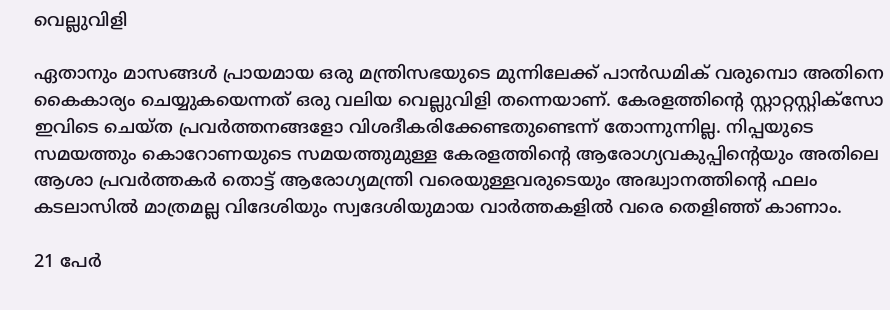വെല്ലുവിളി

ഏതാനും മാസങ്ങൾ പ്രായമായ ഒരു മന്ത്രിസഭയുടെ മുന്നിലേക്ക് പാൻഡമിക് വരുമ്പൊ അതിനെ കൈകാര്യം ചെയ്യുകയെന്നത് ഒരു വലിയ വെല്ലുവിളി തന്നെയാണ്. കേരളത്തിൻ്റെ സ്റ്റാറ്റസ്റ്റിക്സോ ഇവിടെ ചെയ്ത പ്രവർത്തനങ്ങളോ വിശദീകരിക്കേണ്ടതുണ്ടെന്ന് തോന്നുന്നില്ല. നിപ്പയുടെ സമയത്തും കൊറോണയുടെ സമയത്തുമുള്ള കേരളത്തിൻ്റെ ആരോഗ്യവകുപ്പിൻ്റെയും അതിലെ ആശാ പ്രവർത്തകർ തൊട്ട് ആരോഗ്യമന്ത്രി വരെയുള്ളവരുടെയും അദ്ധ്വാനത്തിൻ്റെ ഫലം കടലാസിൽ മാത്രമല്ല വിദേശിയും സ്വദേശിയുമായ വാർത്തകളിൽ വരെ തെളിഞ്ഞ് കാണാം.

21 പേർ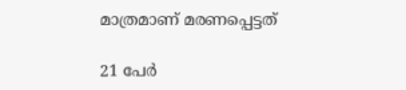മാത്രമാണ് മരണപ്പെട്ടത്

21 പേർ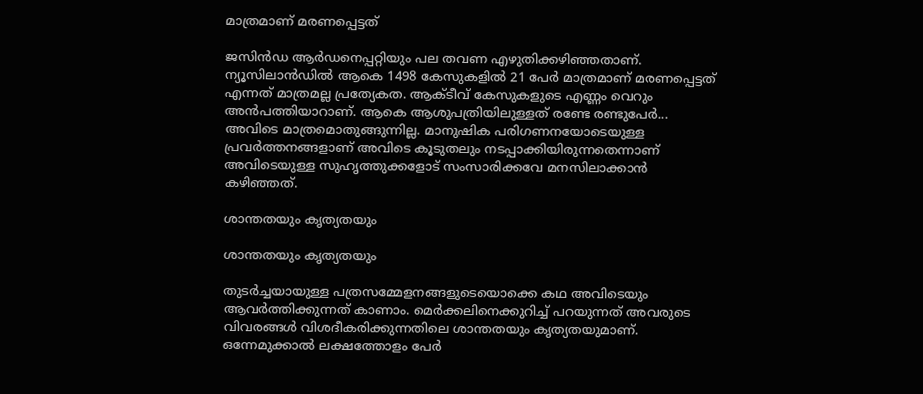മാത്രമാണ് മരണപ്പെട്ടത്

ജസിൻഡ ആർഡനെപ്പറ്റിയും പല തവണ എഴുതിക്കഴിഞ്ഞതാണ്. ന്യൂസിലാൻഡിൽ ആകെ 1498 കേസുകളിൽ 21 പേർ മാത്രമാണ് മരണപ്പെട്ടത് എന്നത് മാത്രമല്ല പ്രത്യേകത. ആക്ടീവ് കേസുകളുടെ എണ്ണം വെറും അൻപത്തിയാറാണ്. ആകെ ആശുപത്രിയിലുള്ളത് രണ്ടേ രണ്ടുപേർ... അവിടെ മാത്രമൊതുങ്ങുന്നില്ല. മാനുഷിക പരിഗണനയോടെയുള്ള പ്രവർത്തനങ്ങളാണ് അവിടെ കൂടുതലും നടപ്പാക്കിയിരുന്നതെന്നാണ് അവിടെയുള്ള സുഹൃത്തുക്കളോട് സംസാരിക്കവേ മനസിലാക്കാൻ കഴിഞ്ഞത്.

ശാന്തതയും കൃത്യതയും

ശാന്തതയും കൃത്യതയും

തുടർച്ചയായുള്ള പത്രസമ്മേളനങ്ങളുടെയൊക്കെ കഥ അവിടെയും ആവർത്തിക്കുന്നത് കാണാം. മെർക്കലിനെക്കുറിച്ച് പറയുന്നത് അവരുടെ വിവരങ്ങൾ വിശദീകരിക്കുന്നതിലെ ശാന്തതയും കൃത്യതയുമാണ്. ഒന്നേമുക്കാൽ ലക്ഷത്തോളം പേർ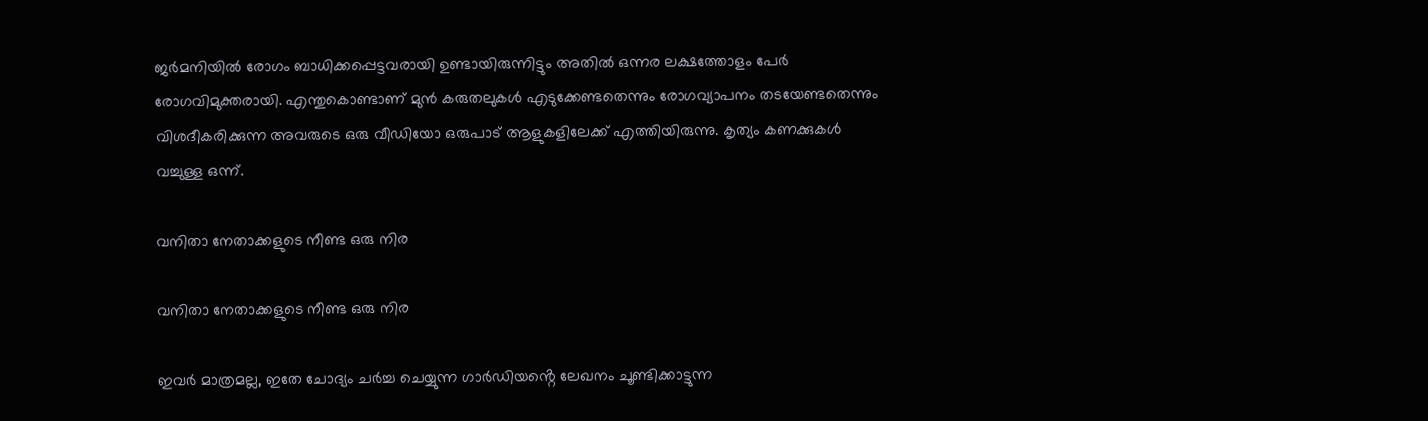ജർമനിയിൽ രോഗം ബാധിക്കപ്പെട്ടവരായി ഉണ്ടായിരുന്നിട്ടും അതിൽ ഒന്നര ലക്ഷത്തോളം പേർ രോഗവിമുക്തരായി. എന്തുകൊണ്ടാണ് മുൻ കരുതലുകൾ എടുക്കേണ്ടതെന്നും രോഗവ്യാപനം തടയേണ്ടതെന്നും വിശദീകരിക്കുന്ന അവരുടെ ഒരു വീഡിയോ ഒരുപാട് ആളുകളിലേക്ക് എത്തിയിരുന്നു. കൃത്യം കണക്കുകൾ വച്ചുള്ള ഒന്ന്.

വനിതാ നേതാക്കളുടെ നീണ്ട ഒരു നിര

വനിതാ നേതാക്കളുടെ നീണ്ട ഒരു നിര

ഇവർ മാത്രമല്ല, ഇതേ ചോദ്യം ചർച്ച ചെയ്യുന്ന ഗാർഡിയൻ്റെ ലേഖനം ചൂണ്ടിക്കാട്ടുന്ന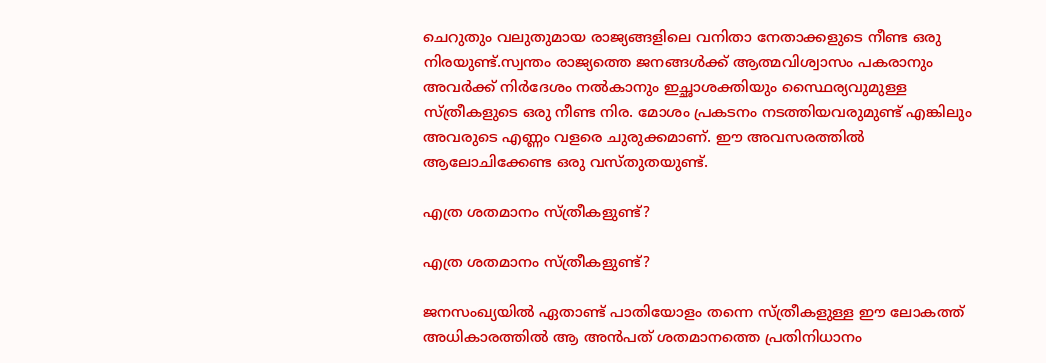ചെറുതും വലുതുമായ രാജ്യങ്ങളിലെ വനിതാ നേതാക്കളുടെ നീണ്ട ഒരു നിരയുണ്ട്.സ്വന്തം രാജ്യത്തെ ജനങ്ങൾക്ക് ആത്മവിശ്വാസം പകരാനും അവർക്ക് നിർദേശം നൽകാനും ഇച്ഛാശക്തിയും സ്ഥൈര്യവുമുള്ള സ്ത്രീകളുടെ ഒരു നീണ്ട നിര. മോശം പ്രകടനം നടത്തിയവരുമുണ്ട് എങ്കിലും അവരുടെ എണ്ണം വളരെ ചുരുക്കമാണ്. ഈ അവസരത്തിൽ ആലോചിക്കേണ്ട ഒരു വസ്തുതയുണ്ട്.

എത്ര ശതമാനം സ്ത്രീകളുണ്ട്?

എത്ര ശതമാനം സ്ത്രീകളുണ്ട്?

ജനസംഖ്യയിൽ ഏതാണ്ട് പാതിയോളം തന്നെ സ്ത്രീകളുള്ള ഈ ലോകത്ത് അധികാരത്തിൽ ആ അൻപത് ശതമാനത്തെ പ്രതിനിധാനം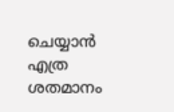ചെയ്യാൻ എത്ര ശതമാനം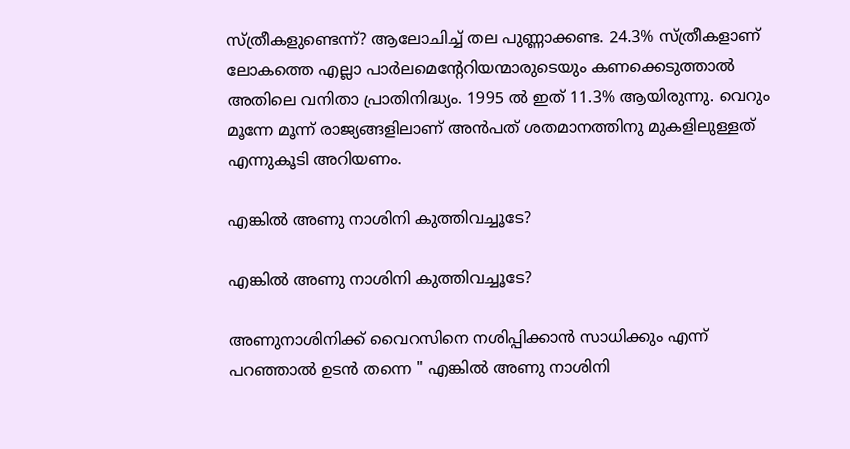സ്ത്രീകളുണ്ടെന്ന്? ആലോചിച്ച് തല പുണ്ണാക്കണ്ട. 24.3% സ്ത്രീകളാണ് ലോകത്തെ എല്ലാ പാർലമെൻ്റേറിയന്മാരുടെയും കണക്കെടുത്താൽ അതിലെ വനിതാ പ്രാതിനിദ്ധ്യം. 1995 ൽ ഇത് 11.3% ആയിരുന്നു. വെറും മൂന്നേ മൂന്ന് രാജ്യങ്ങളിലാണ് അൻപത് ശതമാനത്തിനു മുകളിലുള്ളത് എന്നുകൂടി അറിയണം.

എങ്കിൽ അണു നാശിനി കുത്തിവച്ചൂടേ?

എങ്കിൽ അണു നാശിനി കുത്തിവച്ചൂടേ?

അണുനാശിനിക്ക് വൈറസിനെ നശിപ്പിക്കാൻ സാധിക്കും എന്ന് പറഞ്ഞാൽ ഉടൻ തന്നെ " എങ്കിൽ അണു നാശിനി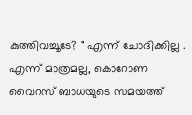കുത്തിവച്ചൂടേ? " എന്ന് ചോദിക്കില്ല . എന്ന് മാത്രമല്ല, കൊറോണ വൈറസ് ബാധയുടെ സമയത്ത്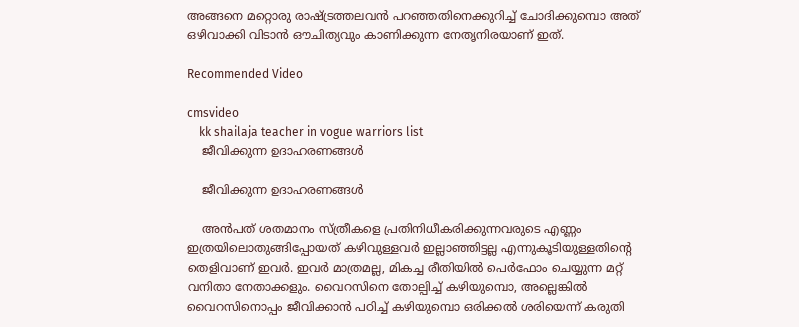അങ്ങനെ മറ്റൊരു രാഷ്ട്രത്തലവൻ പറഞ്ഞതിനെക്കുറിച്ച് ചോദിക്കുമ്പൊ അത് ഒഴിവാക്കി വിടാൻ ഔചിത്യവും കാണിക്കുന്ന നേതൃനിരയാണ് ഇത്.

Recommended Video

cmsvideo
    kk shailaja teacher in vogue warriors list
    ജീവിക്കുന്ന ഉദാഹരണങ്ങൾ

    ജീവിക്കുന്ന ഉദാഹരണങ്ങൾ

    അൻപത് ശതമാനം സ്ത്രീകളെ പ്രതിനിധീകരിക്കുന്നവരുടെ എണ്ണം ഇത്രയിലൊതുങ്ങിപ്പോയത് കഴിവുള്ളവർ ഇല്ലാഞ്ഞിട്ടല്ല എന്നുകൂടിയുള്ളതിൻ്റെ തെളിവാണ് ഇവർ. ഇവർ മാത്രമല്ല, മികച്ച രീതിയിൽ പെർഫോം ചെയ്യുന്ന മറ്റ് വനിതാ നേതാക്കളും. വൈറസിനെ തോല്പിച്ച് കഴിയുമ്പൊ, അല്ലെങ്കിൽ വൈറസിനൊപ്പം ജീവിക്കാൻ പഠിച്ച് കഴിയുമ്പൊ ഒരിക്കൽ ശരിയെന്ന് കരുതി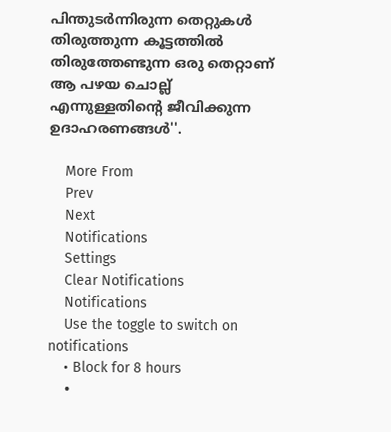പിന്തുടർന്നിരുന്ന തെറ്റുകൾ തിരുത്തുന്ന കൂട്ടത്തിൽ തിരുത്തേണ്ടുന്ന ഒരു തെറ്റാണ് ആ പഴയ ചൊല്ല് എന്നുള്ളതിൻ്റെ ജീവിക്കുന്ന ഉദാഹരണങ്ങൾ''.

    More From
    Prev
    Next
    Notifications
    Settings
    Clear Notifications
    Notifications
    Use the toggle to switch on notifications
    • Block for 8 hours
    •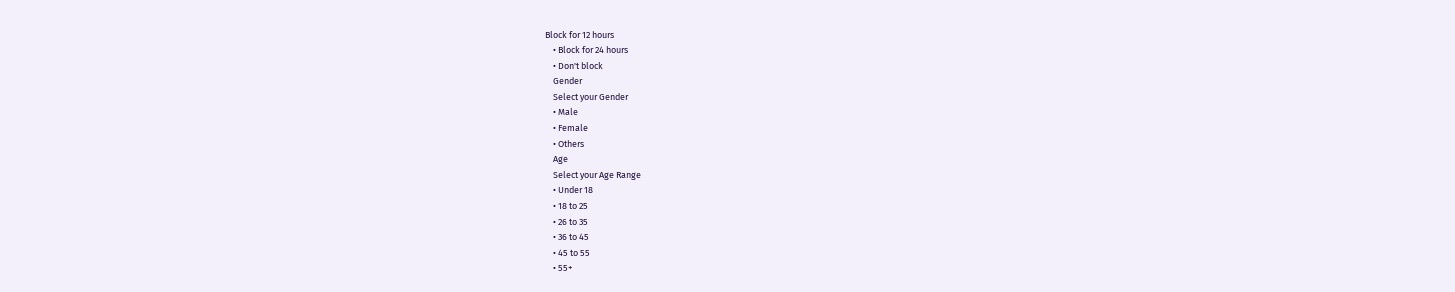Block for 12 hours
    • Block for 24 hours
    • Don't block
    Gender
    Select your Gender
    • Male
    • Female
    • Others
    Age
    Select your Age Range
    • Under 18
    • 18 to 25
    • 26 to 35
    • 36 to 45
    • 45 to 55
    • 55+